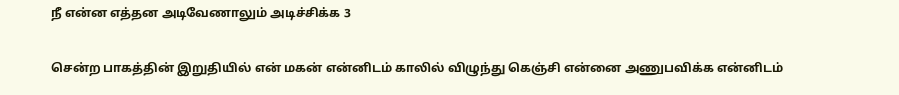நீ என்ன எத்தன அடிவேணாலும் அடிச்சிக்க 3

சென்ற பாகத்தின் இறுதியில் என் மகன் என்னிடம் காலில் விழுந்து கெஞ்சி என்னை அணுபவிக்க என்னிடம்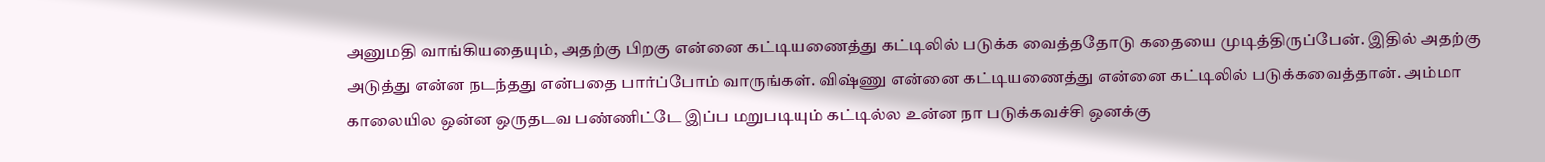அனுமதி வாங்கியதையும், அதற்கு பிறகு என்னை கட்டியணைத்து கட்டிலில் படுக்க வைத்ததோடு கதையை முடித்திருப்பேன். இதில் அதற்கு அடுத்து என்ன நடந்தது என்பதை பார்ப்போம் வாருங்கள். விஷ்ணு என்னை கட்டியணைத்து என்னை கட்டிலில் படுக்கவைத்தான். அம்மா காலையில ஒன்ன ஒருதடவ பண்ணிட்டே இப்ப மறுபடியும் கட்டில்ல உன்ன நா படுக்கவச்சி ஒனக்கு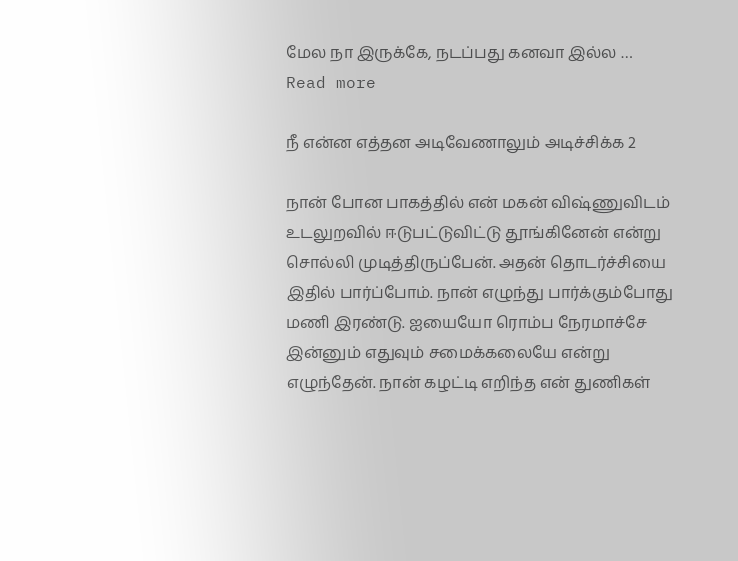மேல நா இருக்கே, நடப்பது கனவா இல்ல … Read more

நீ என்ன எத்தன அடிவேணாலும் அடிச்சிக்க 2

நான் போன பாகத்தில் என் மகன் விஷ்ணுவிடம் உடலுறவில் ஈடுபட்டுவிட்டு தூங்கினேன் என்று சொல்லி முடித்திருப்பேன். அதன் தொடர்ச்சியை இதில் பார்ப்போம். நான் எழுந்து பார்க்கும்போது மணி இரண்டு. ஐயையோ ரொம்ப நேரமாச்சே இன்னும் எதுவும் சமைக்கலையே என்று எழுந்தேன். நான் கழட்டி எறிந்த என் துணிகள்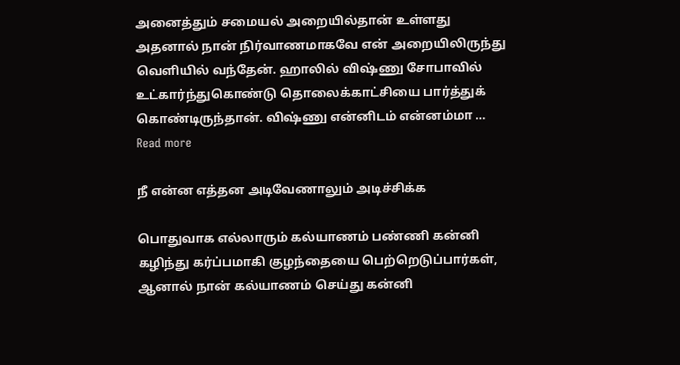அனைத்தும் சமையல் அறையில்தான் உள்ளது அதனால் நான் நிர்வாணமாகவே என் அறையிலிருந்து வெளியில் வந்தேன். ஹாலில் விஷ்ணு சோபாவில் உட்கார்ந்துகொண்டு தொலைக்காட்சியை பார்த்துக் கொண்டிருந்தான். விஷ்ணு என்னிடம் என்னம்மா … Read more

நீ என்ன எத்தன அடிவேணாலும் அடிச்சிக்க

பொதுவாக எல்லாரும் கல்யாணம் பண்ணி கன்னி கழிந்து கர்ப்பமாகி குழந்தையை பெற்றெடுப்பார்கள், ஆனால் நான் கல்யாணம் செய்து கன்னி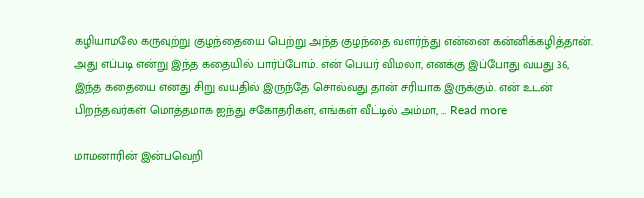கழியாமலே கருவுற்று குழந்தையை பெற்று அந்த குழந்தை வளர்ந்து என்னை கன்னிக்கழித்தான். அது எப்படி என்று இந்த கதையில் பார்ப்போம். என் பெயர் விமலா, எனக்கு இப்போது வயது 36, இந்த கதையை எனது சிறு வயதில் இருந்தே சொல்வது தான் சரியாக இருக்கும். என் உடன் பிறந்தவர்கள் மொத்தமாக ஐந்து சகோதரிகள், எங்கள் வீட்டில் அம்மா, … Read more

மாமனாரின் இன்பவெறி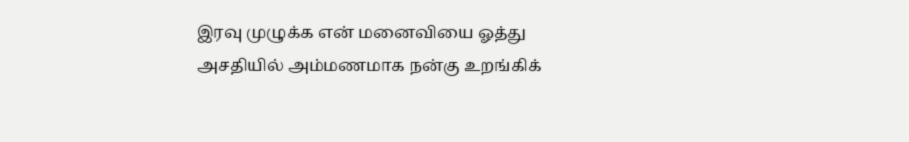இரவு முழுக்க என் மனைவியை ஓத்து அசதியில் அம்மணமாக நன்கு உறங்கிக்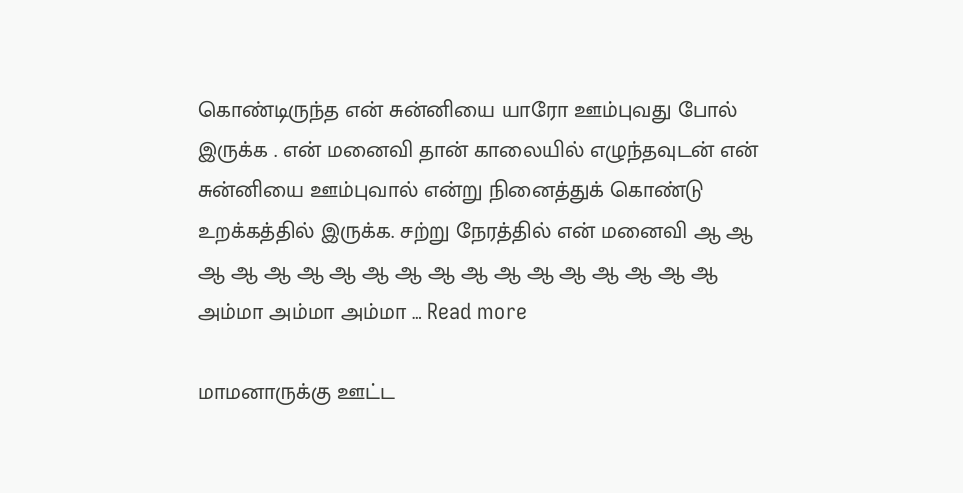கொண்டிருந்த என் சுன்னியை யாரோ ஊம்புவது போல் இருக்க . என் மனைவி தான் காலையில் எழுந்தவுடன் என் சுன்னியை ஊம்புவால் என்று நினைத்துக் கொண்டு உறக்கத்தில் இருக்க. சற்று நேரத்தில் என் மனைவி ஆ ஆ ஆ ஆ ஆ ஆ ஆ ஆ ஆ ஆ ஆ ஆ ஆ ஆ ஆ ஆ ஆ ஆ அம்மா அம்மா அம்மா … Read more

மாமனாருக்கு ஊட்ட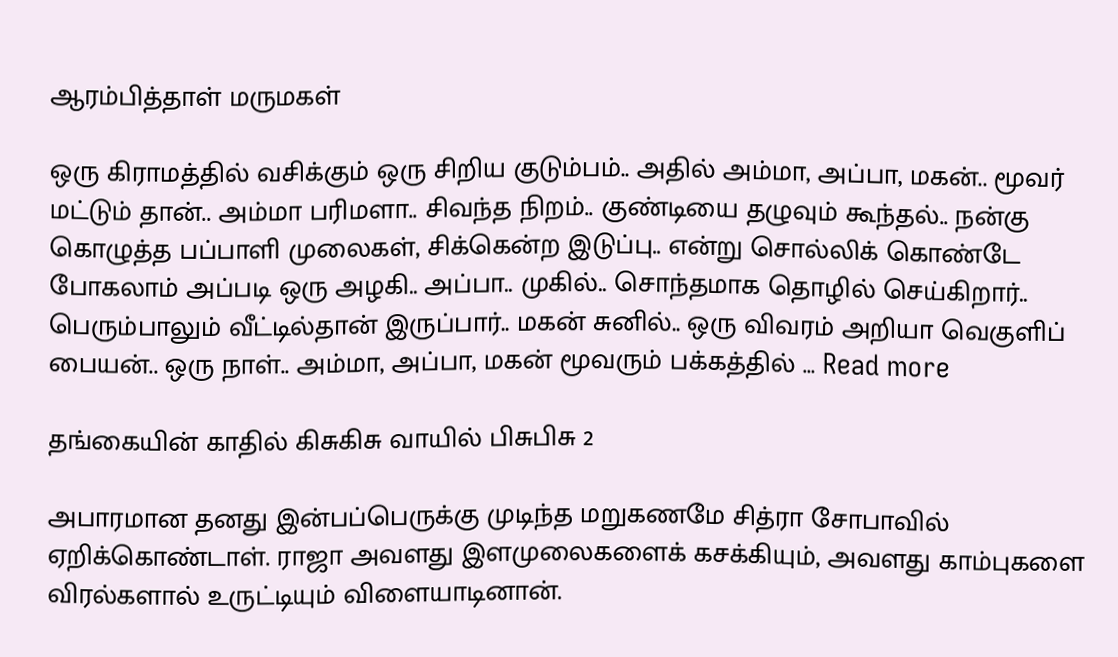ஆரம்பித்தாள் மருமகள்

ஒரு கிராமத்தில் வசிக்கும் ஒரு சிறிய குடும்பம்.. அதில் அம்மா, அப்பா, மகன்.. மூவர் மட்டும் தான்.. அம்மா பரிமளா.. சிவந்த நிறம்.. குண்டியை தழுவும் கூந்தல்.. நன்கு கொழுத்த பப்பாளி முலைகள், சிக்கென்ற இடுப்பு.. என்று சொல்லிக் கொண்டே போகலாம் அப்படி ஒரு அழகி.. அப்பா.. முகில்.. சொந்தமாக தொழில் செய்கிறார்.. பெரும்பாலும் வீட்டில்தான் இருப்பார்.. மகன் சுனில்.. ஒரு விவரம் அறியா வெகுளிப் பையன்.. ஒரு நாள்.. அம்மா, அப்பா, மகன் மூவரும் பக்கத்தில் … Read more

தங்கையின் காதில் கிசுகிசு வாயில் பிசுபிசு 2

அபாரமான தனது இன்பப்பெருக்கு முடிந்த மறுகணமே சித்ரா சோபாவில் ஏறிக்கொண்டாள். ராஜா அவளது இளமுலைகளைக் கசக்கியும், அவளது காம்புகளை விரல்களால் உருட்டியும் விளையாடினான்.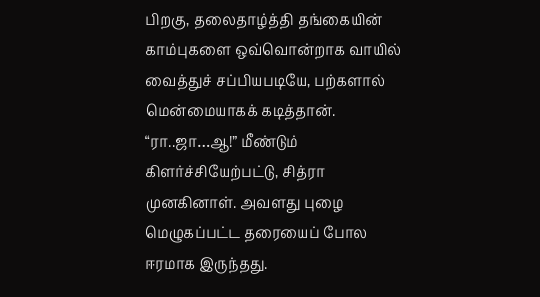பிறகு, தலைதாழ்த்தி தங்கையின் காம்புகளை ஒவ்வொன்றாக வாயில் வைத்துச் சப்பியபடியே, பற்களால் மென்மையாகக் கடித்தான். “ரா..ஜா…ஆ!” மீண்டும் கிளர்ச்சியேற்பட்டு, சித்ரா முனகினாள். அவளது புழை மெழுகப்பட்ட தரையைப் போல ஈரமாக இருந்தது.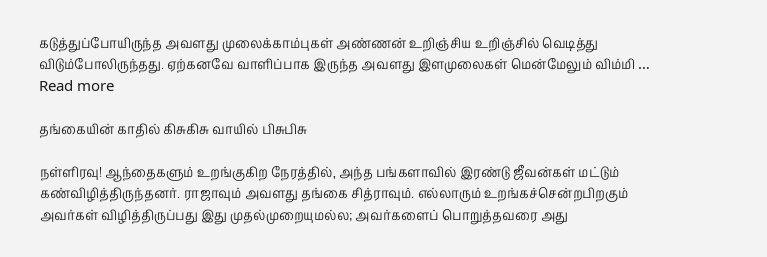கடுத்துப்போயிருந்த அவளது முலைக்காம்புகள் அண்ணன் உறிஞ்சிய உறிஞ்சில் வெடித்து விடும்போலிருந்தது. ஏற்கனவே வாளிப்பாக இருந்த அவளது இளமுலைகள் மென்மேலும் விம்மி … Read more

தங்கையின் காதில் கிசுகிசு வாயில் பிசுபிசு

நள்ளிரவு! ஆந்தைகளும் உறங்குகிற நேரத்தில், அந்த பங்களாவில் இரண்டு ஜீவன்கள் மட்டும் கண்விழித்திருந்தனர். ராஜாவும் அவளது தங்கை சித்ராவும். எல்லாரும் உறங்கச்சென்றபிறகும் அவர்கள் விழித்திருப்பது இது முதல்முறையுமல்ல; அவர்களைப் பொறுத்தவரை அது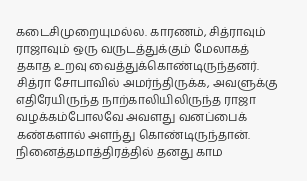கடைசிமுறையுமல்ல. காரணம், சித்ராவும் ராஜாவும் ஒரு வருடத்துக்கும் மேலாகத் தகாத உறவு வைத்துக்கொண்டிருந்தனர். சித்ரா சோபாவில் அமர்ந்திருக்க, அவளுக்கு எதிரேயிருந்த நாற்காலியிலிருந்த ராஜா வழக்கம்போலவே அவளது வனப்பைக் கண்களால் அளந்து கொண்டிருந்தான். நினைத்தமாத்திரத்தில் தனது காம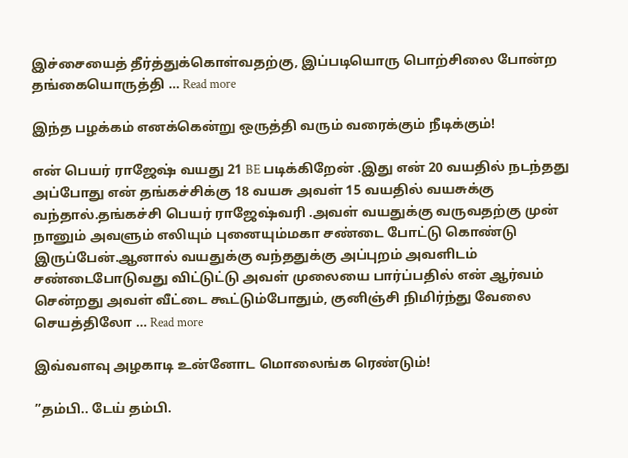இச்சையைத் தீர்த்துக்கொள்வதற்கு, இப்படியொரு பொற்சிலை போன்ற தங்கையொருத்தி … Read more

இந்த பழக்கம் எனக்கென்று ஒருத்தி வரும் வரைக்கும் நீடிக்கும்!

என் பெயர் ராஜேஷ் வயது 21 BE படிக்கிறேன் .இது என் 20 வயதில் நடந்தது அப்போது என் தங்கச்சிக்கு 18 வயசு அவள் 15 வயதில் வயசுக்கு வந்தால்.தங்கச்சி பெயர் ராஜேஷ்வரி .அவள் வயதுக்கு வருவதற்கு முன் நானும் அவளும் எலியும் புனையும்மகா சண்டை போட்டு கொண்டு இருப்பேன்.ஆனால் வயதுக்கு வந்ததுக்கு அப்புறம் அவளிடம் சண்டைபோடுவது விட்டுட்டு அவள் முலையை பார்ப்பதில் என் ஆர்வம் சென்றது அவள் வீட்டை கூட்டும்போதும், குனிஞ்சி நிமிர்ந்து வேலை செயத்திலோ … Read more

இவ்வளவு அழகாடி உன்னோட மொலைங்க ரெண்டும்!

”தம்பி.. டேய் தம்பி.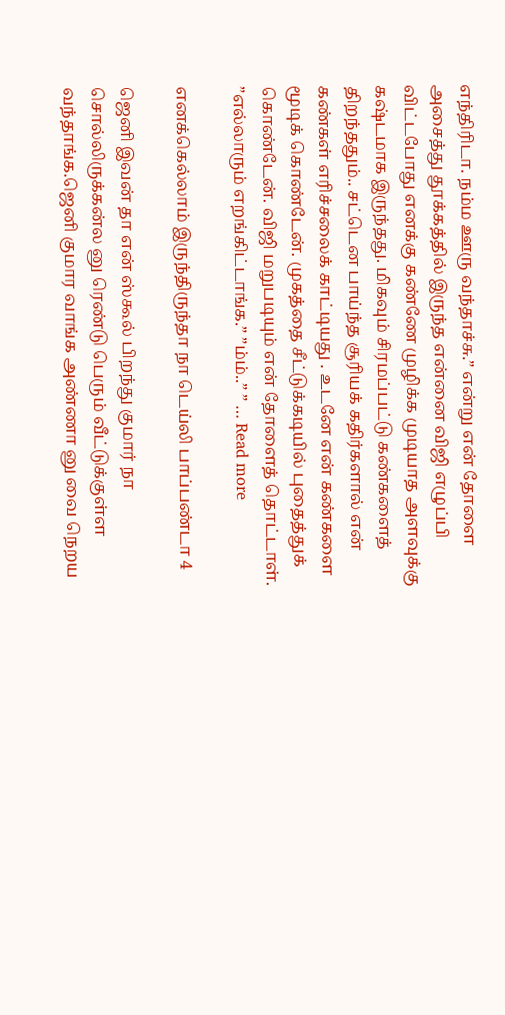எந்திரிடா. நம்ம ஊரு வந்தாச்சு.” என்று என் தோளை அசைத்து தூக்கத்தில் இருந்த என்னை விஜி எழுப்பி விட்டபோது எனக்கு கண்ணே முழிக்க முடியாத அளவுக்கு கஷ்டமாக இருந்தது. மிகவும் சிரமப்பட்டு கண்களைத் திறந்ததும்.. சட்டென பாய்ந்த சூரியக் கதிர்களால் என் கண்கள் எரிச்சலைக் காட்டியது . உடனே என் கண்களை மூடிக் கொண்டேன். முகத்தை சீட்டுக்கடியில் புதைத்துக் கொண்டேன். விஜி மறுபடியும் என் தோளைத் தொட்டாள். ”எல்லாரும் எறங்கிட்டாங்க.” ”ம்ம்..” ” … Read more

எனக்கெல்லாம் இருந்திருந்தா நா டெய்லி பாப்பண்டா 4

ஜெனி இவன் தா என் ஸ்கூல் பிறந்து குமார் நா சொல்லிருக்கன்ல னு ரெண்டு பெரும் வீட்டுக்குள்ள வந்தாங்க.ஜெனி குமார வாங்க அண்ணா னு வை நெறய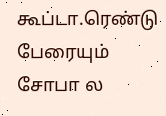கூப்டா.ரெண்டு பேரையும் சோபா ல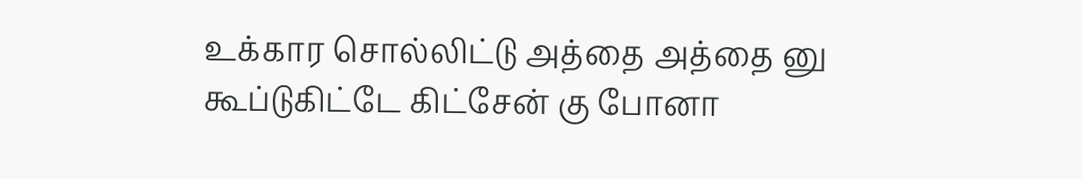உக்கார சொல்லிட்டு அத்தை அத்தை னு கூப்டுகிட்டே கிட்சேன் கு போனா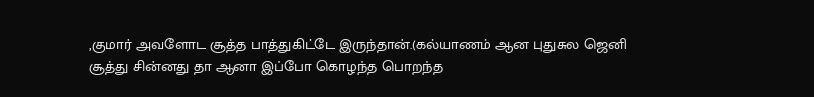,குமார் அவளோட சூத்த பாத்துகிட்டே இருந்தான்.(கல்யாணம் ஆன புதுசுல ஜெனி சூத்து சின்னது தா ஆனா இப்போ கொழந்த பொறந்த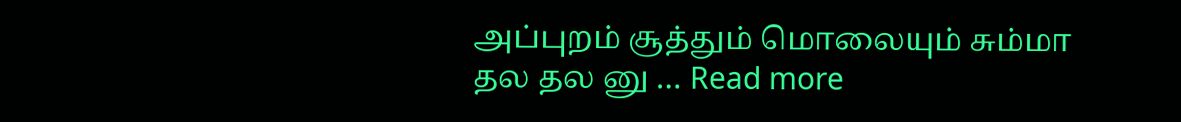அப்புறம் சூத்தும் மொலையும் சும்மா தல தல னு … Read more